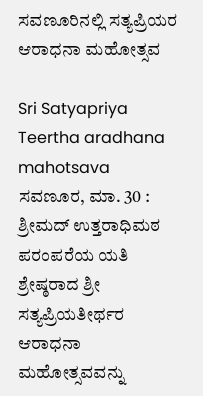ಸವಣೂರಿನಲ್ಲಿ ಸತ್ಯಪ್ರಿಯರ ಆರಾಧನಾ ಮಹೋತ್ಸವ

Sri Satyapriya Teertha aradhana mahotsava
ಸವಣೂರ, ಮಾ. 30 : ಶ್ರೀಮದ್ ಉತ್ತರಾಧಿಮಠ ಪರಂಪರೆಯ ಯತಿ ಶ್ರೇಷ್ಠರಾದ ಶ್ರೀ ಸತ್ಯಪ್ರಿಯತೀರ್ಥರ ಆರಾಧನಾ ಮಹೋತ್ಸವವನ್ನು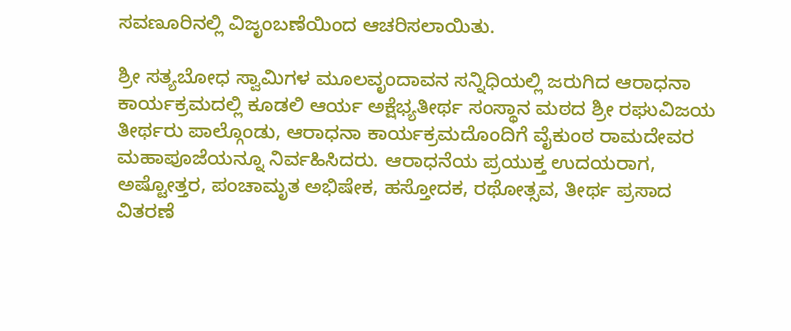ಸವಣೂರಿನಲ್ಲಿ ವಿಜೃಂಬಣೆಯಿಂದ ಆಚರಿಸಲಾಯಿತು.

ಶ್ರೀ ಸತ್ಯಬೋಧ ಸ್ವಾಮಿಗಳ ಮೂಲವೃಂದಾವನ ಸನ್ನಿಧಿಯಲ್ಲಿ ಜರುಗಿದ ಆರಾಧನಾ ಕಾರ್ಯಕ್ರಮದಲ್ಲಿ ಕೂಡಲಿ ಆರ್ಯ ಅಕ್ಷೆಭ್ಯತೀರ್ಥ ಸಂಸ್ಥಾನ ಮಠದ ಶ್ರೀ ರಘುವಿಜಯ ತೀರ್ಥರು ಪಾಲ್ಗೊಂಡು, ಆರಾಧನಾ ಕಾರ್ಯಕ್ರಮದೊಂದಿಗೆ ವೈಕುಂಠ ರಾಮದೇವರ ಮಹಾಪೂಜೆಯನ್ನೂ ನಿರ್ವಹಿಸಿದರು. ಆರಾಧನೆಯ ಪ್ರಯುಕ್ತ ಉದಯರಾಗ, ಅಷ್ಟೋತ್ತರ, ಪಂಚಾಮೃತ ಅಭಿಷೇಕ, ಹಸ್ತೋದಕ, ರಥೋತ್ಸವ, ತೀರ್ಥ ಪ್ರಸಾದ ವಿತರಣೆ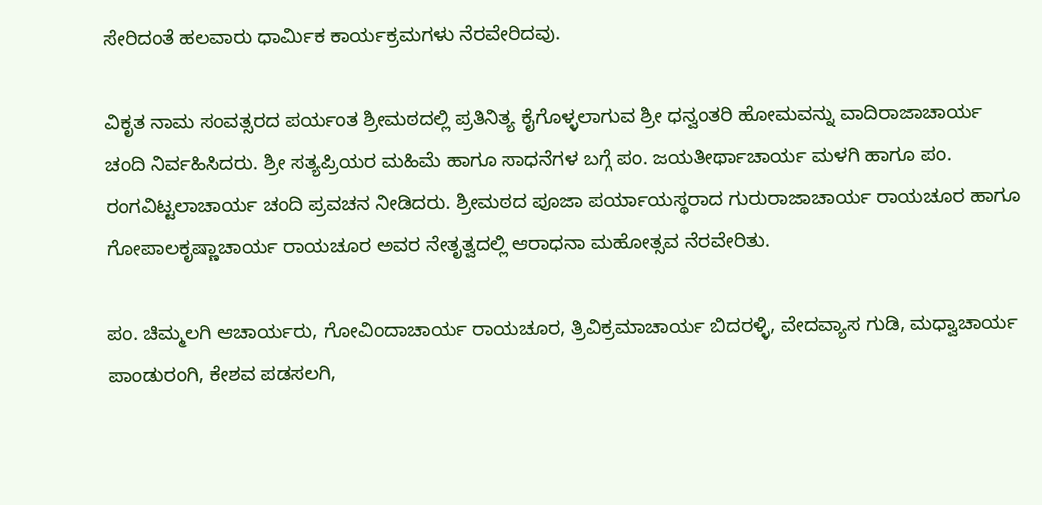ಸೇರಿದಂತೆ ಹಲವಾರು ಧಾರ್ಮಿಕ ಕಾರ್ಯಕ್ರಮಗಳು ನೆರವೇರಿದವು.

ವಿಕೃತ ನಾಮ ಸಂವತ್ಸರದ ಪರ್ಯಂತ ಶ್ರೀಮಠದಲ್ಲಿ ಪ್ರತಿನಿತ್ಯ ಕೈಗೊಳ್ಳಲಾಗುವ ಶ್ರೀ ಧನ್ವಂತರಿ ಹೋಮವನ್ನು ವಾದಿರಾಜಾಚಾರ್ಯ ಚಂದಿ ನಿರ್ವಹಿಸಿದರು. ಶ್ರೀ ಸತ್ಯಪ್ರಿಯರ ಮಹಿಮೆ ಹಾಗೂ ಸಾಧನೆಗಳ ಬಗ್ಗೆ ಪಂ. ಜಯತೀರ್ಥಾಚಾರ್ಯ ಮಳಗಿ ಹಾಗೂ ಪಂ. ರಂಗವಿಟ್ಟಲಾಚಾರ್ಯ ಚಂದಿ ಪ್ರವಚನ ನೀಡಿದರು. ಶ್ರೀಮಠದ ಪೂಜಾ ಪರ್ಯಾಯಸ್ಥರಾದ ಗುರುರಾಜಾಚಾರ್ಯ ರಾಯಚೂರ ಹಾಗೂ ಗೋಪಾಲಕೃಷ್ಣಾಚಾರ್ಯ ರಾಯಚೂರ ಅವರ ನೇತೃತ್ವದಲ್ಲಿ ಆರಾಧನಾ ಮಹೋತ್ಸವ ನೆರವೇರಿತು.

ಪಂ. ಚಿಮ್ಮಲಗಿ ಆಚಾರ್ಯರು, ಗೋವಿಂದಾಚಾರ್ಯ ರಾಯಚೂರ, ತ್ರಿವಿಕ್ರಮಾಚಾರ್ಯ ಬಿದರಳ್ಳಿ, ವೇದವ್ಯಾಸ ಗುಡಿ, ಮಧ್ವಾಚಾರ್ಯ ಪಾಂಡುರಂಗಿ, ಕೇಶವ ಪಡಸಲಗಿ,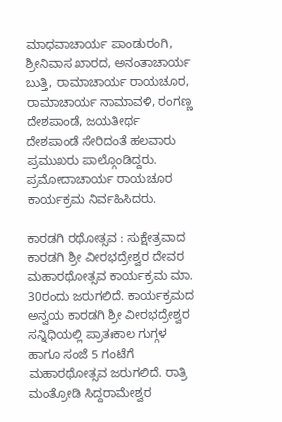ಮಾಧವಾಚಾರ್ಯ ಪಾಂಡುರಂಗಿ, ಶ್ರೀನಿವಾಸ ಖಾರದ, ಅನಂತಾಚಾರ್ಯ ಬುತ್ತಿ, ರಾಮಾಚಾರ್ಯ ರಾಯಚೂರ, ರಾಮಾಚಾರ್ಯ ನಾಮಾವಳಿ, ರಂಗಣ್ಣ ದೇಶಪಾಂಡೆ, ಜಯತೀರ್ಥ ದೇಶಪಾಂಡೆ ಸೇರಿದಂತೆ ಹಲವಾರು ಪ್ರಮುಖರು ಪಾಲ್ಗೊಂಡಿದ್ದರು. ಪ್ರಮೋದಾಚಾರ್ಯ ರಾಯಚೂರ ಕಾರ್ಯಕ್ರಮ ನಿರ್ವಹಿಸಿದರು.

ಕಾರಡಗಿ ರಥೋತ್ಸವ : ಸುಕ್ಷೇತ್ರವಾದ ಕಾರಡಗಿ ಶ್ರೀ ವೀರಭದ್ರೇಶ್ವರ ದೇವರ ಮಹಾರಥೋತ್ಸವ ಕಾರ್ಯಕ್ರಮ ಮಾ. 30ರಂದು ಜರುಗಲಿದೆ. ಕಾರ್ಯಕ್ರಮದ ಅನ್ವಯ ಕಾರಡಗಿ ಶ್ರೀ ವೀರಭದ್ರೇಶ್ವರ ಸನ್ನಿಧಿಯಲ್ಲಿ ಪ್ರಾತಃಕಾಲ ಗುಗ್ಗಳ ಹಾಗೂ ಸಂಜೆ 5 ಗಂಟೆಗೆ ಮಹಾರಥೋತ್ಸವ ಜರುಗಲಿದೆ. ರಾತ್ರಿ ಮಂತ್ರೋಡಿ ಸಿದ್ದರಾಮೇಶ್ವರ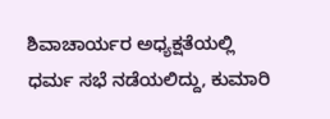ಶಿವಾಚಾರ್ಯರ ಅಧ್ಯಕ್ಷತೆಯಲ್ಲಿ ಧರ್ಮ ಸಭೆ ನಡೆಯಲಿದ್ದು, ಕುಮಾರಿ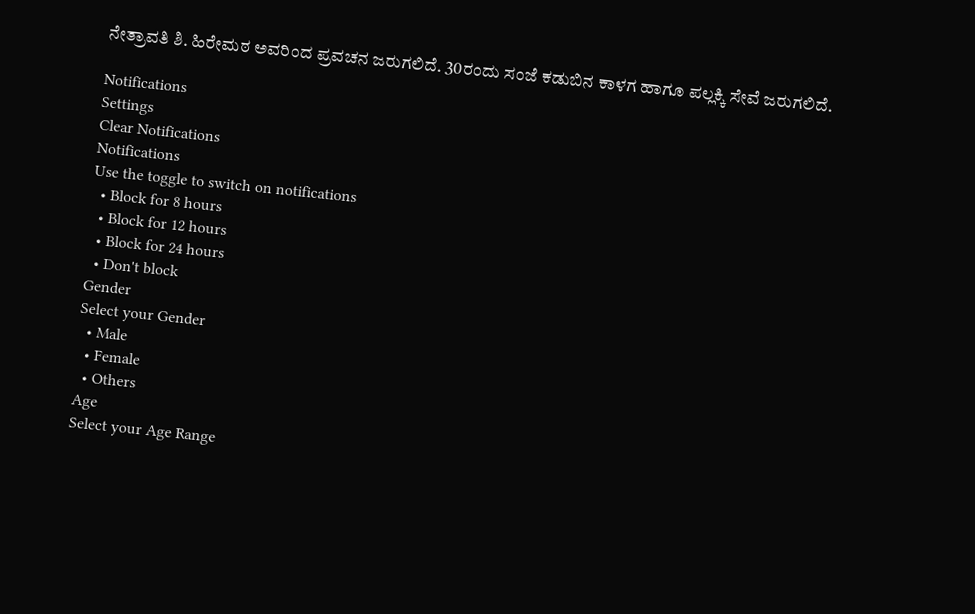ನೇತ್ರಾವತಿ ಶಿ. ಹಿರೇಮಠ ಅವರಿಂದ ಪ್ರವಚನ ಜರುಗಲಿದೆ. 30ರಂದು ಸಂಜೆ ಕಡುಬಿನ ಕಾಳಗ ಹಾಗೂ ಪಲ್ಲಕ್ಕಿ ಸೇವೆ ಜರುಗಲಿದೆ.

Notifications
Settings
Clear Notifications
Notifications
Use the toggle to switch on notifications
  • Block for 8 hours
  • Block for 12 hours
  • Block for 24 hours
  • Don't block
Gender
Select your Gender
  • Male
  • Female
  • Others
Age
Select your Age Range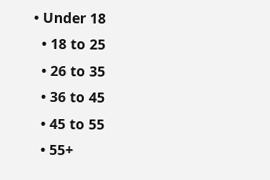• Under 18
  • 18 to 25
  • 26 to 35
  • 36 to 45
  • 45 to 55
  • 55+